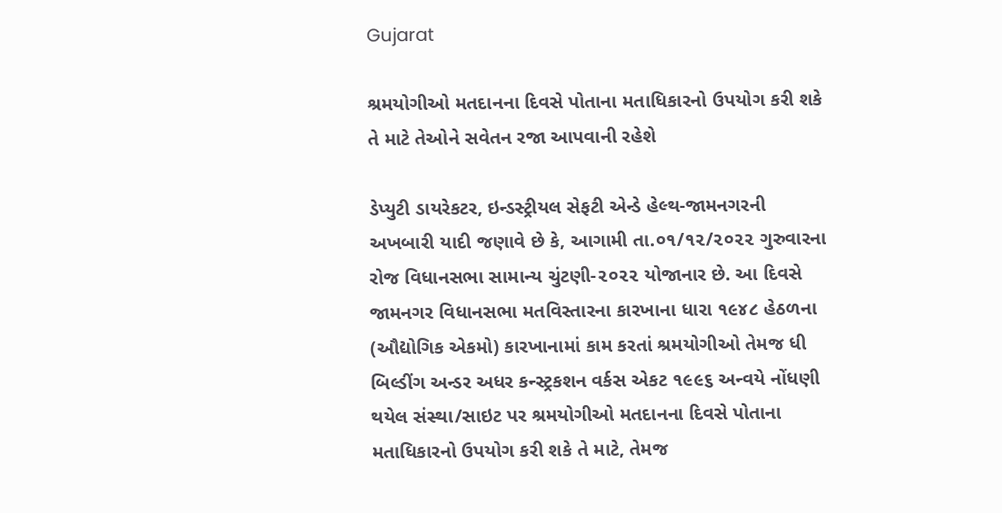Gujarat

શ્રમયોગીઓ મતદાનના દિવસે પોતાના મતાધિકારનો ઉપયોગ કરી શકે તે માટે તેઓને સવેતન રજા આપવાની રહેશે

ડેપ્યુટી ડાયરેકટર, ઇન્ડસ્ટ્રીયલ સેફટી એન્ડે હેલ્થ-જામનગરની અખબારી યાદી જણાવે છે કે, આગામી તા.૦૧/૧૨/૨૦૨૨ ગુરુવારના રોજ વિધાનસભા સામાન્ય ચુંટણી-૨૦૨૨ યોજાનાર છે. આ દિવસે જામનગર વિધાનસભા મતવિસ્તારના કારખાના ધારા ૧૯૪૮ હેઠળના (ઔદ્યોગિક એકમો) કારખાનામાં કામ કરતાં શ્રમયોગીઓ તેમજ ધી બિલ્ડીંગ અન્ડર અધર કન્સ્ટ્રકશન વર્કસ એકટ ૧૯૯૬ અન્વયે નોંધણી થયેલ સંસ્થા/સાઇટ પર શ્રમયોગીઓ મતદાનના દિવસે પોતાના મતાધિકારનો ઉપયોગ કરી શકે તે માટે, તેમજ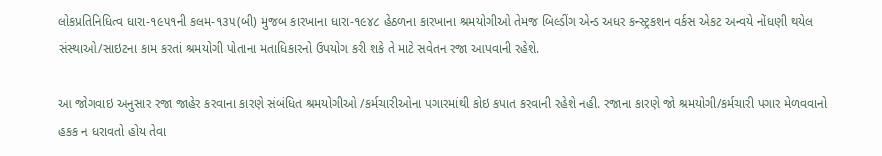લોકપ્રતિનિધિત્વ ધારા-૧૯૫૧ની કલમ-૧૩૫(બી) મુજબ કારખાના ધારા-૧૯૪૮ હેઠળના કારખાના શ્રમયોગીઓ તેમજ બિલ્ડીંગ એન્ડ અધર કન્સ્ટ્રકશન વર્કસ એકટ અન્વયે નોંધણી થયેલ સંસ્થાઓ/સાઇટના કામ કરતાં શ્રમયોગી પોતાના મતાધિકારનો ઉપયોગ કરી શકે તે માટે સવેતન રજા આપવાની રહેશે.

આ જોગવાઇ અનુસાર રજા જાહેર કરવાના કારણે સંબંધિત શ્રમયોગીઓ /કર્મચારીઓના પગારમાંથી કોઇ કપાત કરવાની રહેશે નહી. રજાના કારણે જો શ્રમયોગી/કર્મચારી પગાર મેળવવાનો હકક ન ધરાવતો હોય તેવા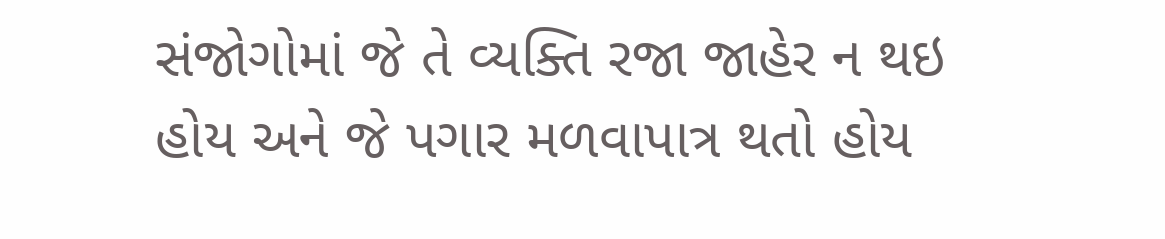સંજોગોમાં જે તે વ્યક્તિ રજા જાહેર ન થઇ હોય અને જે પગાર મળવાપાત્ર થતો હોય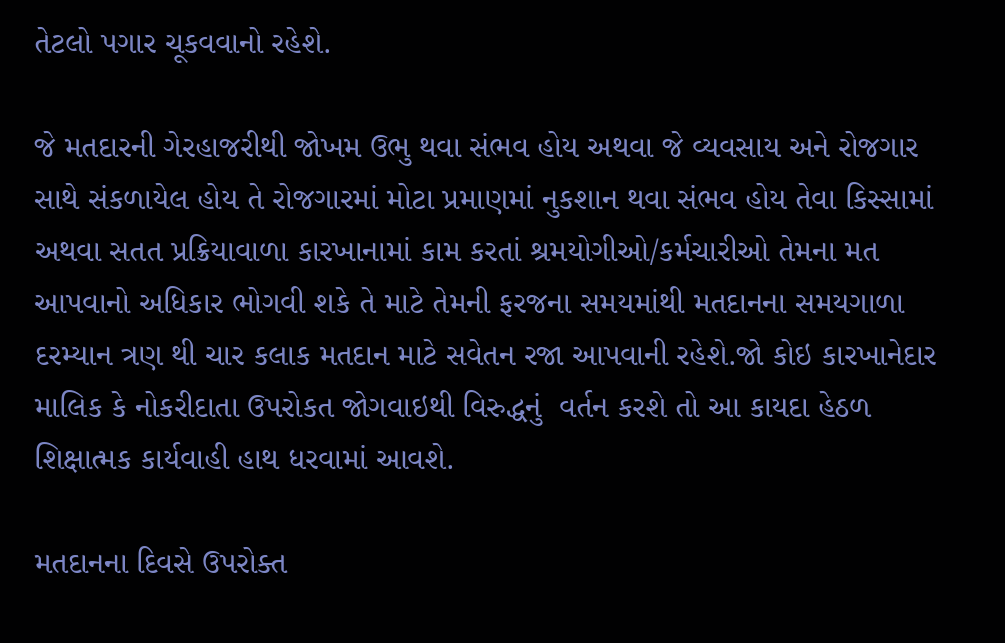તેટલો પગાર ચૂકવવાનો રહેશે.

જે મતદારની ગેરહાજરીથી જોખમ ઉભુ થવા સંભવ હોય અથવા જે વ્યવસાય અને રોજગાર સાથે સંકળાયેલ હોય તે રોજગારમાં મોટા પ્રમાણમાં નુકશાન થવા સંભવ હોય તેવા કિસ્સામાં અથવા સતત પ્રક્રિયાવાળા કારખાનામાં કામ કરતાં શ્રમયોગીઓ/કર્મચારીઓ તેમના મત આપવાનો અધિકાર ભોગવી શકે તે માટે તેમની ફરજના સમયમાંથી મતદાનના સમયગાળા દરમ્યાન ત્રણ થી ચાર કલાક મતદાન માટે સવેતન રજા આપવાની રહેશે.જો કોઇ કારખાનેદાર માલિક કે નોકરીદાતા ઉપરોકત જોગવાઇથી વિરુદ્ધનું  વર્તન કરશે તો આ કાયદા હેઠળ શિક્ષાત્મક કાર્યવાહી હાથ ધરવામાં આવશે.

મતદાનના દિવસે ઉપરોક્ત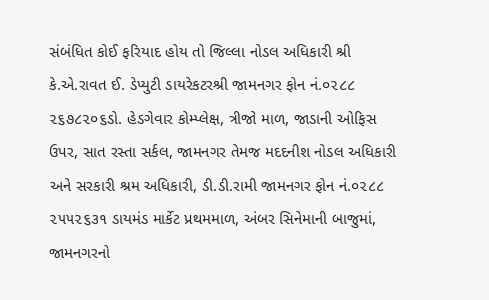સંબંધિત કોઈ ફરિયાદ હોય તો જિલ્લા નોડલ અધિકારી શ્રી કે.એ.રાવત ઈ. ડેપ્યુટી ડાયરેકટરશ્રી જામનગર ફોન નં.૦૨૮૮ ૨૬૭૮૨૦૬ડો. હેડગેવાર કોમ્પ્લેક્ષ, ત્રીજો માળ, જાડાની ઓફિસ ઉપર, સાત રસ્તા સર્કલ, જામનગર તેમજ મદદનીશ નોડલ અધિકારી અને સરકારી શ્રમ અધિકારી, ડી.ડી.રામી જામનગર ફોન નં.૦૨૮૮ ૨૫૫૨૬૩૧ ડાયમંડ માર્કેટ પ્રથમમાળ, અંબર સિનેમાની બાજુમાં, જામનગરનો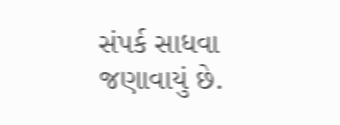સંપર્ક સાધવા જણાવાયું છે.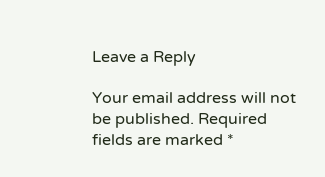Leave a Reply

Your email address will not be published. Required fields are marked *